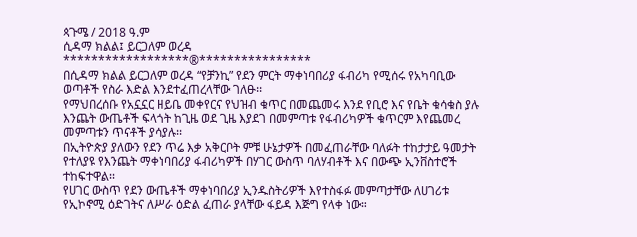ጳጉሜ / 2018 ዓ.ም
ሲዳማ ክልል፤ ይርጋለም ወረዳ
******************®****************
በሲዳማ ክልል ይርጋለም ወረዳ “የቻንኪ” የደን ምርት ማቀነባበሪያ ፋብሪካ የሚሰሩ የአካባቢው ወጣቶች የስራ እድል እንደተፈጠረላቸው ገለፁ፡፡
የማህበረሰቡ የአኗኗር ዘይቤ መቀየርና የህዝብ ቁጥር በመጨመሩ እንደ የቢሮ እና የቤት ቁሳቁስ ያሉ እንጨት ውጤቶች ፍላጎት ከጊዜ ወደ ጊዜ እያደገ በመምጣቱ የፋብሪካዎች ቁጥርም እየጨመረ መምጣቱን ጥናቶች ያሳያሉ፡፡
በኢትዮጵያ ያለውን የደን ጥሬ እቃ አቅርቦት ምቹ ሁኔታዎች በመፈጠራቸው ባለፉት ተከታታይ ዓመታት የተለያዩ የእንጨት ማቀነባበሪያ ፋብሪካዎች በሃገር ውስጥ ባለሃብቶች እና በውጭ ኢንቨስተሮች ተከፍተዋል፡፡
የሀገር ውስጥ የደን ውጤቶች ማቀነባበሪያ ኢንዱስትሪዎች እየተስፋፉ መምጣታቸው ለሀገሪቱ የኢኮኖሚ ዕድገትና ለሥራ ዕድል ፈጠራ ያላቸው ፋይዳ እጅግ የላቀ ነው።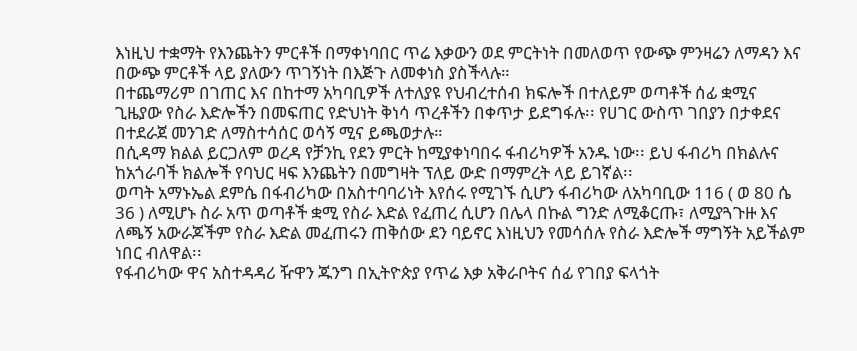እነዚህ ተቋማት የእንጨትን ምርቶች በማቀነባበር ጥሬ እቃውን ወደ ምርትነት በመለወጥ የውጭ ምንዛሬን ለማዳን እና በውጭ ምርቶች ላይ ያለውን ጥገኝነት በእጅጉ ለመቀነስ ያስችላሉ።
በተጨማሪም በገጠር እና በከተማ አካባቢዎች ለተለያዩ የህብረተሰብ ክፍሎች በተለይም ወጣቶች ሰፊ ቋሚና ጊዜያው የስራ እድሎችን በመፍጠር የድህነት ቅነሳ ጥረቶችን በቀጥታ ይደግፋሉ፡፡ የሀገር ውስጥ ገበያን በታቀደና በተደራጀ መንገድ ለማስተሳሰር ወሳኝ ሚና ይጫወታሉ።
በሲዳማ ክልል ይርጋለም ወረዳ የቻንኪ የደን ምርት ከሚያቀነባበሩ ፋብሪካዎች አንዱ ነው፡፡ ይህ ፋብሪካ በክልሉና ከአጎራባች ክልሎች የባህር ዛፍ እንጨትን በመግዛት ፕለይ ውድ በማምረት ላይ ይገኛል፡፡
ወጣት አማኑኤል ደምሴ በፋብሪካው በአስተባባሪነት እየሰሩ የሚገኙ ሲሆን ፋብሪካው ለአካባቢው 116 ( ወ 80 ሴ 36 ) ለሚሆኑ ስራ አጥ ወጣቶች ቋሚ የስራ እድል የፈጠረ ሲሆን በሌላ በኩል ግንድ ለሚቆርጡ፣ ለሚያጓጉዙ እና ለጫኝ አውራጆችም የስራ እድል መፈጠሩን ጠቅሰው ደን ባይኖር እነዚህን የመሳሰሉ የስራ እድሎች ማግኝት አይችልም ነበር ብለዋል፡፡
የፋብሪካው ዋና አስተዳዳሪ ዥዋን ጁንግ በኢትዮጵያ የጥሬ እቃ አቅራቦትና ሰፊ የገበያ ፍላጎት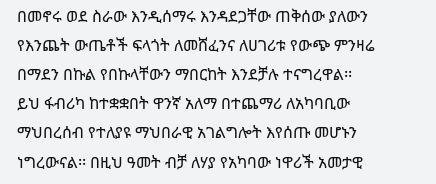በመኖሩ ወደ ስራው እንዲሰማሩ እንዳደጋቸው ጠቅሰው ያለውን የእንጨት ውጤቶች ፍላጎት ለመሸፈንና ለሀገሪቱ የውጭ ምንዛሬ በማደን በኩል የበኩላቸውን ማበርከት እንደቻሉ ተናግረዋል፡፡
ይህ ፋብሪካ ከተቋቋበት ዋንኛ አለማ በተጨማሪ ለአካባቢው ማህበረሰብ የተለያዩ ማህበራዊ አገልግሎት እየሰጡ መሆኑን ነግረውናል፡፡ በዚህ ዓመት ብቻ ለሃያ የአካባው ነዋሪች አመታዊ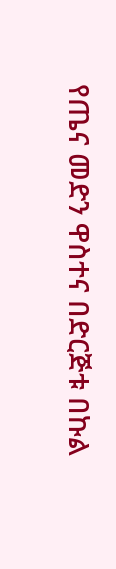የጤና መድን ዋስተና በድርጅቱ በኩል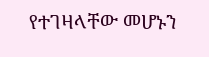የተገዛላቸው መሆኑን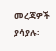መረጃዎች ያሳያሉ፡